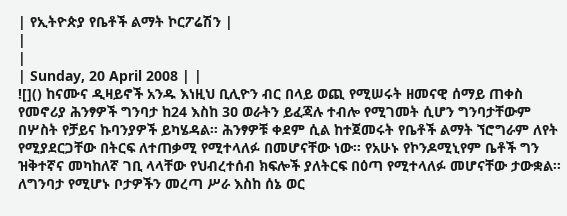| የኢትዮጵያ የቤቶች ልማት ኮርፖሬሽን |
|
|
| Sunday, 20 April 2008 | |
![]() ከናሙና ዲዛይኖች አንዱ እነዚህ ቢሊዮን ብር በላይ ወጪ የሚሠሩት ዘመናዊ ሰማይ ጠቀስ የመኖሪያ ሕንፃዎች ግንባታ ከ24 እስከ 3ዐ ወራትን ይፈጃሉ ተብሎ የሚገመት ሲሆን ግንባታቸውም በሦስት የቻይና ኩባንያዎች ይካሄዳል፡፡ ሕንፃዎቹ ቀደም ሲል ከተጀመሩት የቤቶች ልማት ኘሮግራም ለየት የሚያደርጋቸው በትርፍ ለተጠቃሚ የሚተላለፉ በመሆናቸው ነው፡፡ የአሁኑ የኮንዶሚኒየም ቤቶች ግን ዝቅተኛና መካከለኛ ገቢ ላላቸው የህብረተሰብ ክፍሎች ያለትርፍ በዕጣ የሚተላለፉ መሆናቸው ታውቋል፡፡ ለግንባታ የሚሆኑ ቦታዎችን መረጣ ሥራ እስከ ሰኔ ወር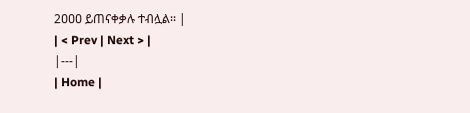2ዐዐዐ ይጠናቀቃሉ ተብሏል፡፡ |
| < Prev | Next > |
|---|
| Home |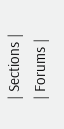| Sections |
| Forums |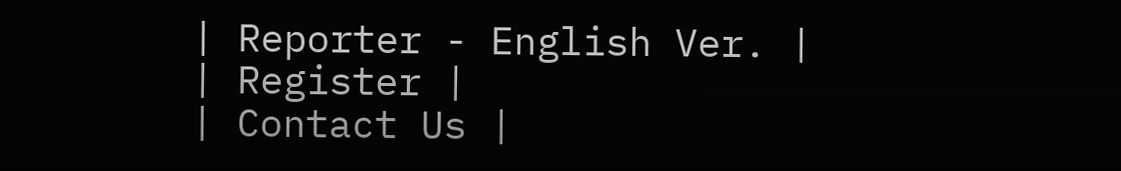| Reporter - English Ver. |
| Register |
| Contact Us |